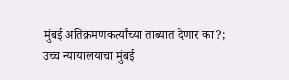मुंबई अतिक्रमणकर्त्यांच्या ताब्यात देणार का?; उच्च न्यायालयाचा मुंबई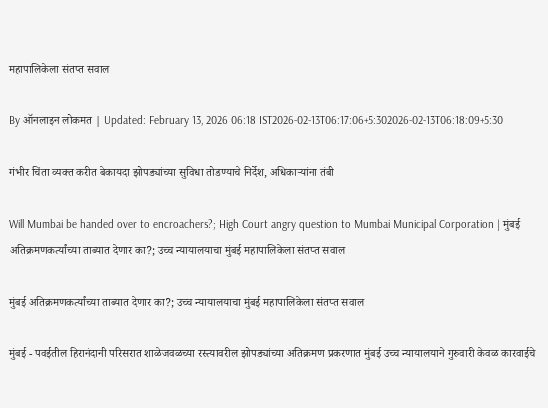महापालिकेला संतप्त सवाल

By ऑनलाइन लोकमत | Updated: February 13, 2026 06:18 IST2026-02-13T06:17:06+5:302026-02-13T06:18:09+5:30

गंभीर चिंता व्यक्त करीत बेकायदा झोपड्यांच्या सुविधा तोडण्याचे निर्देश, अधिकाऱ्यांना तंबी

Will Mumbai be handed over to encroachers?; High Court angry question to Mumbai Municipal Corporation | मुंबई अतिक्रमणकर्त्यांच्या ताब्यात देणार का?; उच्च न्यायालयाचा मुंबई महापालिकेला संतप्त सवाल

मुंबई अतिक्रमणकर्त्यांच्या ताब्यात देणार का?; उच्च न्यायालयाचा मुंबई महापालिकेला संतप्त सवाल

मुंबई - पवईतील हिरानंदानी परिसरात शाळेजवळच्या रस्त्यावरील झोपड्यांच्या अतिक्रमण प्रकरणात मुंबई उच्च न्यायालयाने गुरुवारी केवळ कारवाईचे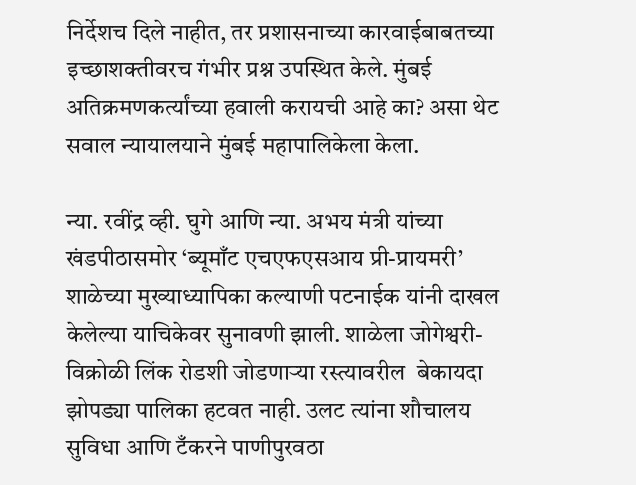निर्देशच दिले नाहीत, तर प्रशासनाच्या कारवाईबाबतच्या इच्छाशक्तीवरच गंभीर प्रश्न उपस्थित केले. मुंबई अतिक्रमणकर्त्यांच्या हवाली करायची आहे का? असा थेट सवाल न्यायालयाने मुंबई महापालिकेला केला.

न्या. रवींद्र व्ही. घुगे आणि न्या. अभय मंत्री यांच्या खंडपीठासमोर ‘ब्यूमाँट एचएफएसआय प्री-प्रायमरी’ शाळेच्या मुख्याध्यापिका कल्याणी पटनाईक यांनी दाखल केलेल्या याचिकेवर सुनावणी झाली. शाळेला जोगेश्वरी-विक्रोळी लिंक रोडशी जोडणाऱ्या रस्त्यावरील  बेकायदा झोपड्या पालिका हटवत नाही. उलट त्यांना शौचालय सुविधा आणि टँकरने पाणीपुरवठा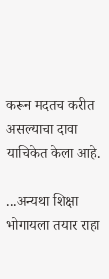करून मदतच करीत असल्याचा दावा याचिकेत केला आहे.

...अन्यथा शिक्षा भोगायला तयार राहा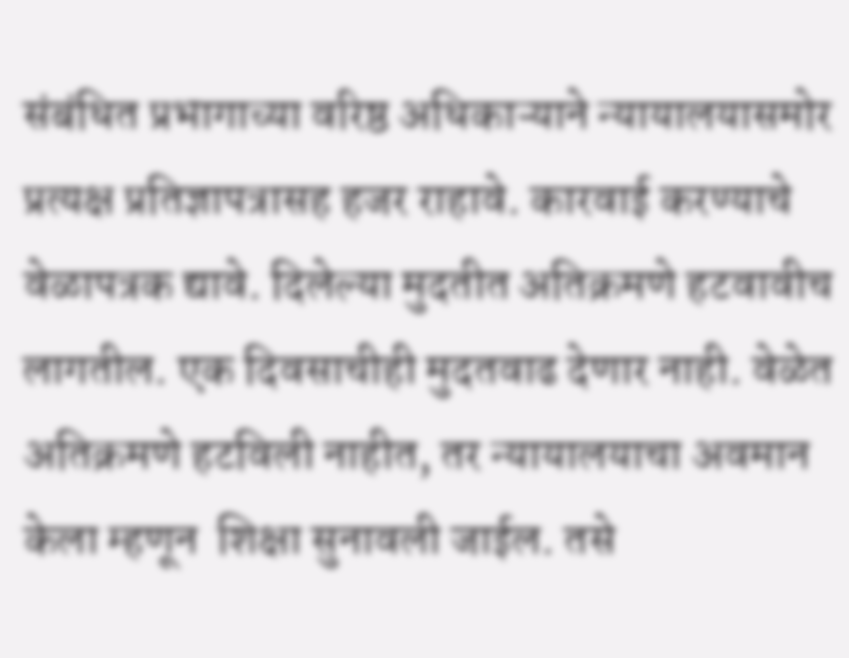संबंधित प्रभागाच्या वरिष्ठ अधिकाऱ्याने न्यायालयासमोर प्रत्यक्ष प्रतिज्ञापत्रासह हजर राहावे. कारवाई करण्याचे वेळापत्रक द्यावे. दिलेल्या मुदतीत अतिक्रमणे हटवावीच लागतील. एक दिवसाचीही मुदतवाढ देणार नाही. वेळेत अतिक्रमणे हटविली नाहीत, तर न्यायालयाचा अवमान केला म्हणून  शिक्षा सुनावली जाईल. तसे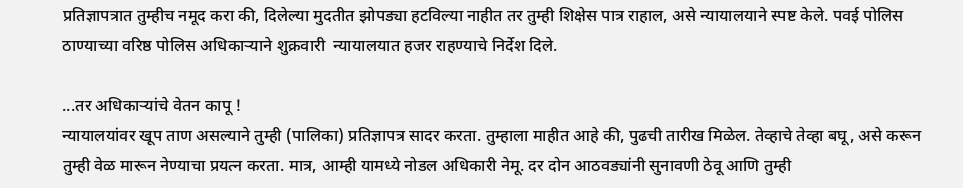प्रतिज्ञापत्रात तुम्हीच नमूद करा की, दिलेल्या मुदतीत झोपड्या हटविल्या नाहीत तर तुम्ही शिक्षेस पात्र राहाल, असे न्यायालयाने स्पष्ट केले. पवई पोलिस ठाण्याच्या वरिष्ठ पोलिस अधिकाऱ्याने शुक्रवारी  न्यायालयात हजर राहण्याचे निर्देश दिले.

...तर अधिकाऱ्यांचे वेतन कापू !
न्यायालयांवर खूप ताण असल्याने तुम्ही (पालिका) प्रतिज्ञापत्र सादर करता. तुम्हाला माहीत आहे की, पुढची तारीख मिळेल. तेव्हाचे तेव्हा बघू, असे करून तुम्ही वेळ मारून नेण्याचा प्रयत्न करता. मात्र, आम्ही यामध्ये नोडल अधिकारी नेमू. दर दोन आठवड्यांनी सुनावणी ठेवू आणि तुम्ही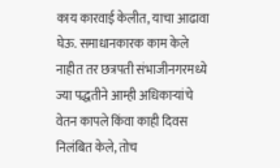काय कारवाई केलीत, याचा आढावा घेऊ. समाधानकारक काम केले नाहीत तर छत्रपती संभाजीनगरमध्ये ज्या पद्धतीने आम्ही अधिकाऱ्यांचे वेतन कापले किंवा काही दिवस निलंबित केले, तोच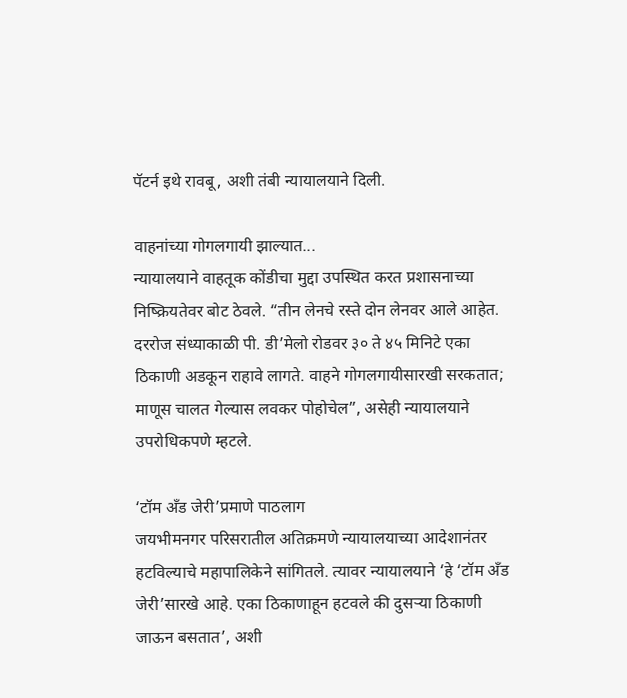पॅटर्न इथे रावबू, अशी तंबी न्यायालयाने दिली.

वाहनांच्या गोगलगायी झाल्यात...
न्यायालयाने वाहतूक कोंडीचा मुद्दा उपस्थित करत प्रशासनाच्या निष्क्रियतेवर बोट ठेवले. “तीन लेनचे रस्ते दोन लेनवर आले आहेत. दररोज संध्याकाळी पी. डी’मेलो रोडवर ३० ते ४५ मिनिटे एका ठिकाणी अडकून राहावे लागते. वाहने गोगलगायीसारखी सरकतात; माणूस चालत गेल्यास लवकर पोहोचेल”, असेही न्यायालयाने उपरोधिकपणे म्हटले.

‘टॉम अँड जेरी’प्रमाणे पाठलाग
जयभीमनगर परिसरातील अतिक्रमणे न्यायालयाच्या आदेशानंतर हटविल्याचे महापालिकेने सांगितले. त्यावर न्यायालयाने ‘हे ‘टॉम अँड जेरी’सारखे आहे. एका ठिकाणाहून हटवले की दुसऱ्या ठिकाणी जाऊन बसतात’, अशी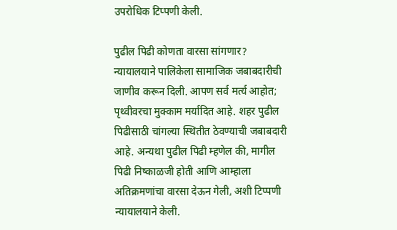उपरोधिक टिप्पणी केली.

पुढील पिढी कोणता वारसा सांगणार?
न्यायालयाने पालिकेला सामाजिक जबाबदारीची जाणीव करून दिली. आपण सर्व मर्त्य आहोत; पृथ्वीवरचा मुक्काम मर्यादित आहे. शहर पुढील पिढीसाठी चांगल्या स्थितीत ठेवण्याची जबाबदारी आहे. अन्यथा पुढील पिढी म्हणेल की, मागील पिढी निष्काळजी होती आणि आम्हाला अतिक्रमणांचा वारसा देऊन गेली, अशी टिप्पणी न्यायालयाने केली.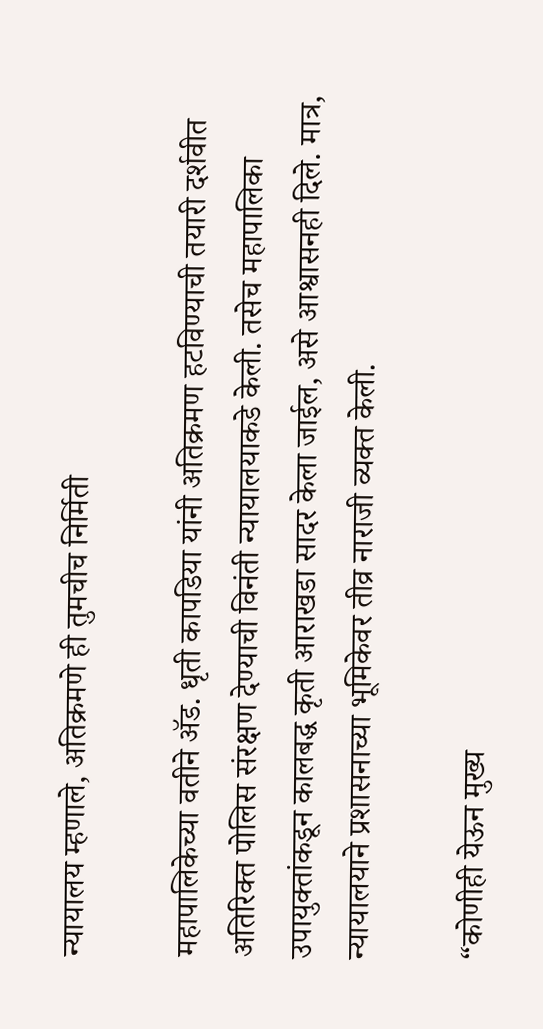न्यायालय म्हणाले, अतिक्रमणे ही तुमचीच निर्मिती

महापालिकेच्या वतीने ॲड. धृती कापडिया यांनी अतिक्रमण हटविण्याची तयारी दर्शवीत अतिरिक्त पोलिस संरक्षण देण्याची विनंती न्यायालयाकडे केली. तसेच महापालिका उपायुक्तांकडून कालबद्ध कृती आराखडा सादर केला जाईल, असे आश्वासनही दिले. मात्र, न्यायालयाने प्रशासनाच्या भूमिकेवर तीव्र नाराजी व्यक्त केली.

“कोणीही येऊन मुख्य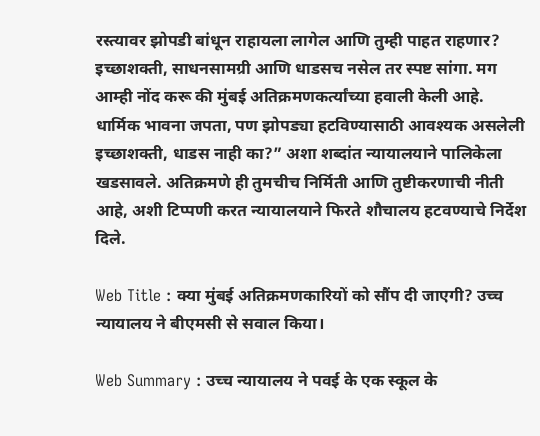रस्त्यावर झोपडी बांधून राहायला लागेल आणि तुम्ही पाहत राहणार? इच्छाशक्ती, साधनसामग्री आणि धाडसच नसेल तर स्पष्ट सांगा. मग आम्ही नोंद करू की मुंबई अतिक्रमणकर्त्यांच्या हवाली केली आहे. धार्मिक भावना जपता, पण झोपड्या हटविण्यासाठी आवश्यक असलेली इच्छाशक्ती, धाडस नाही का?” अशा शब्दांत न्यायालयाने पालिकेला खडसावले. अतिक्रमणे ही तुमचीच निर्मिती आणि तुष्टीकरणाची नीती आहे, अशी टिप्पणी करत न्यायालयाने फिरते शौचालय हटवण्याचे निर्देश दिले.

Web Title : क्या मुंबई अतिक्रमणकारियों को सौंप दी जाएगी? उच्च न्यायालय ने बीएमसी से सवाल किया।

Web Summary : उच्च न्यायालय ने पवई के एक स्कूल के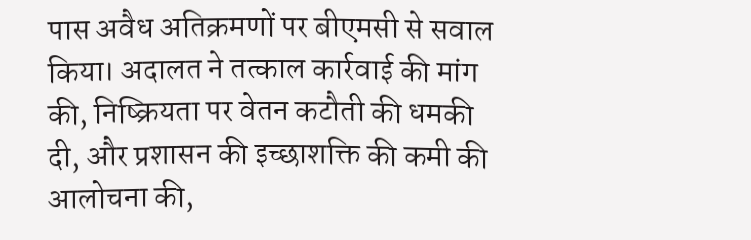पास अवैध अतिक्रमणों पर बीएमसी से सवाल किया। अदालत ने तत्काल कार्रवाई की मांग की, निष्क्रियता पर वेतन कटौती की धमकी दी, और प्रशासन की इच्छाशक्ति की कमी की आलोचना की,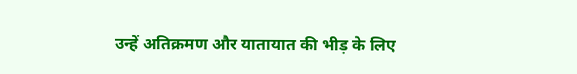उन्हें अतिक्रमण और यातायात की भीड़ के लिए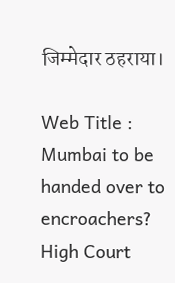जिम्मेदार ठहराया।

Web Title : Mumbai to be handed over to encroachers? High Court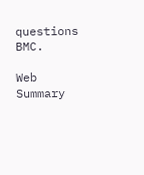questions BMC.

Web Summary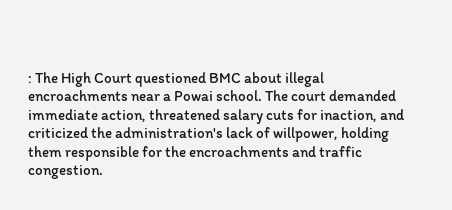: The High Court questioned BMC about illegal encroachments near a Powai school. The court demanded immediate action, threatened salary cuts for inaction, and criticized the administration's lack of willpower, holding them responsible for the encroachments and traffic congestion.